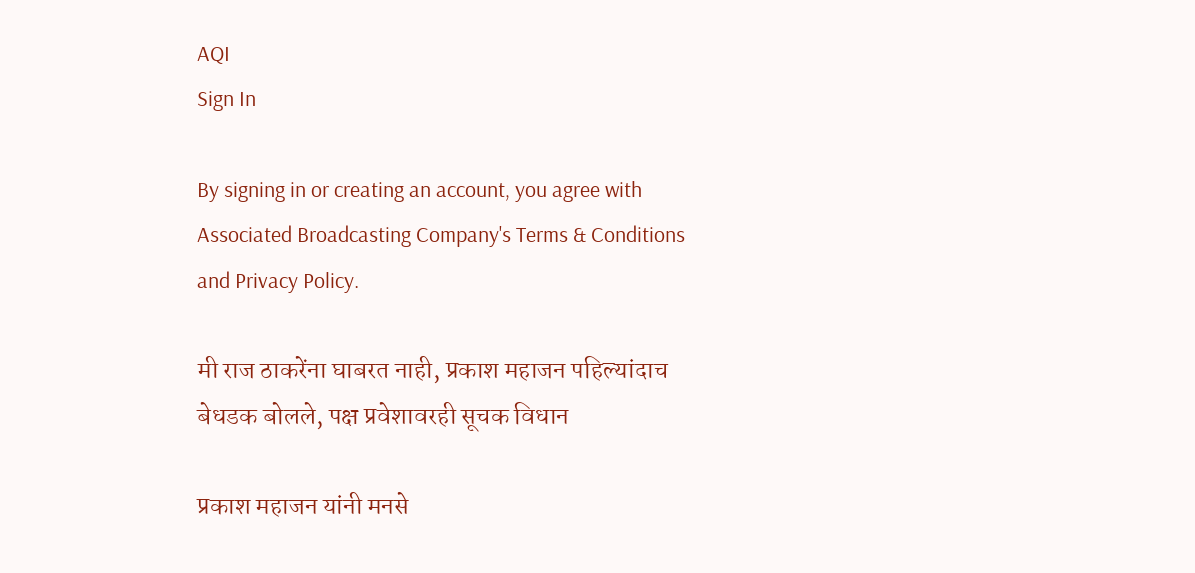AQI
Sign In

By signing in or creating an account, you agree with Associated Broadcasting Company's Terms & Conditions and Privacy Policy.

मी राज ठाकरेंना घाबरत नाही, प्रकाश महाजन पहिल्यांदाच बेधडक बोलले, पक्ष प्रवेशावरही सूचक विधान

प्रकाश महाजन यांनी मनसे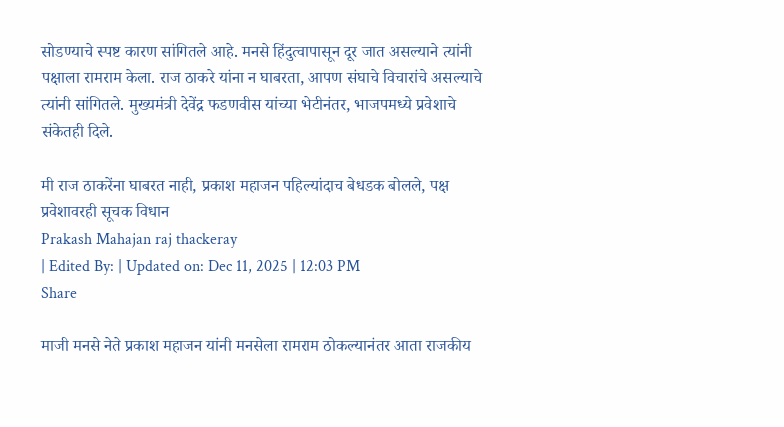सोडण्याचे स्पष्ट कारण सांगितले आहे. मनसे हिंदुत्वापासून दूर जात असल्याने त्यांनी पक्षाला रामराम केला. राज ठाकरे यांना न घाबरता, आपण संघाचे विचारांचे असल्याचे त्यांनी सांगितले. मुख्यमंत्री देवेंद्र फडणवीस यांच्या भेटीनंतर, भाजपमध्ये प्रवेशाचे संकेतही दिले.

मी राज ठाकरेंना घाबरत नाही, प्रकाश महाजन पहिल्यांदाच बेधडक बोलले, पक्ष प्रवेशावरही सूचक विधान
Prakash Mahajan raj thackeray
| Edited By: | Updated on: Dec 11, 2025 | 12:03 PM
Share

माजी मनसे नेते प्रकाश महाजन यांनी मनसेला रामराम ठोकल्यानंतर आता राजकीय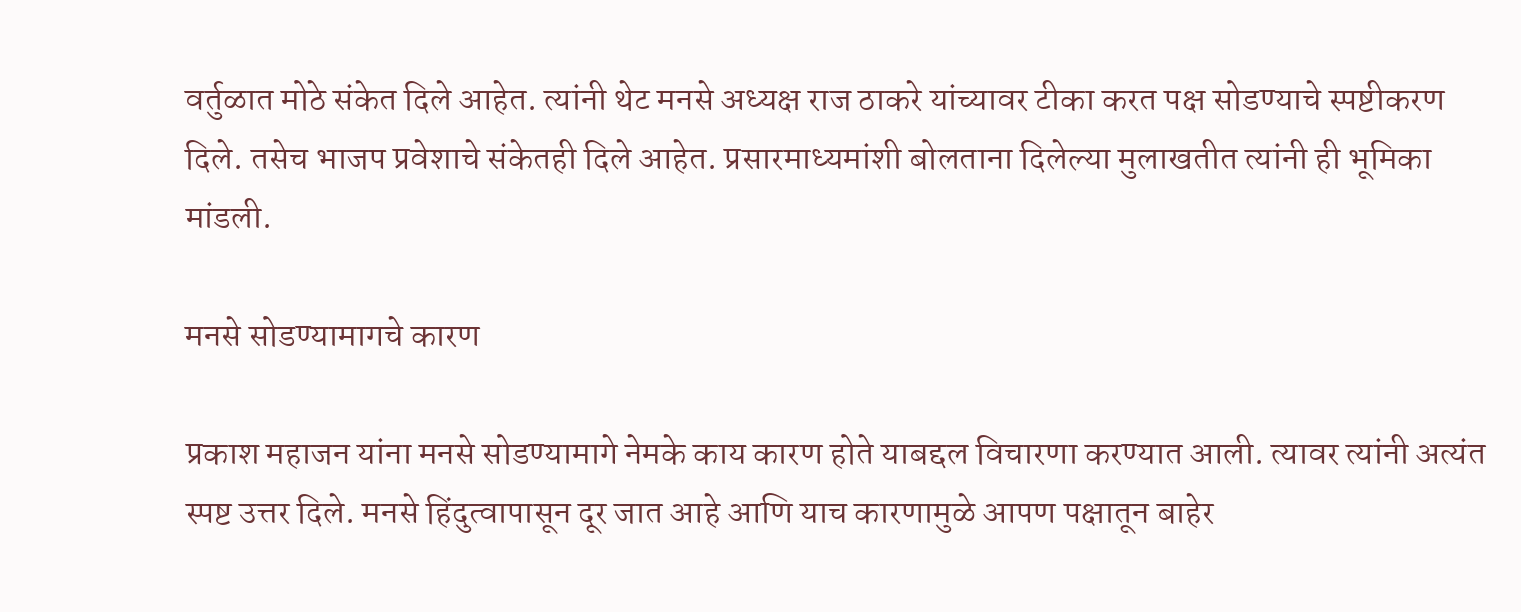वर्तुळात मोठे संकेत दिले आहेत. त्यांनी थेट मनसे अध्यक्ष राज ठाकरे यांच्यावर टीका करत पक्ष सोडण्याचे स्पष्टीकरण दिले. तसेच भाजप प्रवेशाचे संकेतही दिले आहेत. प्रसारमाध्यमांशी बोलताना दिलेल्या मुलाखतीत त्यांनी ही भूमिका मांडली.

मनसे सोडण्यामागचे कारण

प्रकाश महाजन यांना मनसे सोडण्यामागे नेमके काय कारण होते याबद्दल विचारणा करण्यात आली. त्यावर त्यांनी अत्यंत स्पष्ट उत्तर दिले. मनसे हिंदुत्वापासून दूर जात आहे आणि याच कारणामुळे आपण पक्षातून बाहेर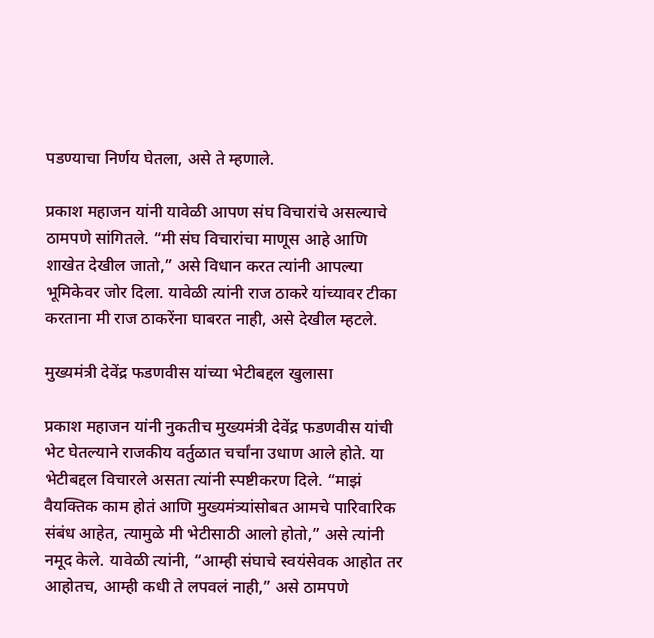पडण्याचा निर्णय घेतला, असे ते म्हणाले.

प्रकाश महाजन यांनी यावेळी आपण संघ विचारांचे असल्याचे ठामपणे सांगितले. “मी संघ विचारांचा माणूस आहे आणि शाखेत देखील जातो,” असे विधान करत त्यांनी आपल्या भूमिकेवर जोर दिला. यावेळी त्यांनी राज ठाकरे यांच्यावर टीका करताना मी राज ठाकरेंना घाबरत नाही, असे देखील म्हटले.

मुख्यमंत्री देवेंद्र फडणवीस यांच्या भेटीबद्दल खुलासा

प्रकाश महाजन यांनी नुकतीच मुख्यमंत्री देवेंद्र फडणवीस यांची भेट घेतल्याने राजकीय वर्तुळात चर्चांना उधाण आले होते. या भेटीबद्दल विचारले असता त्यांनी स्पष्टीकरण दिले. “माझं वैयक्तिक काम होतं आणि मुख्यमंत्र्यांसोबत आमचे पारिवारिक संबंध आहेत, त्यामुळे मी भेटीसाठी आलो होतो,” असे त्यांनी नमूद केले. यावेळी त्यांनी, “आम्ही संघाचे स्वयंसेवक आहोत तर आहोतच, आम्ही कधी ते लपवलं नाही,” असे ठामपणे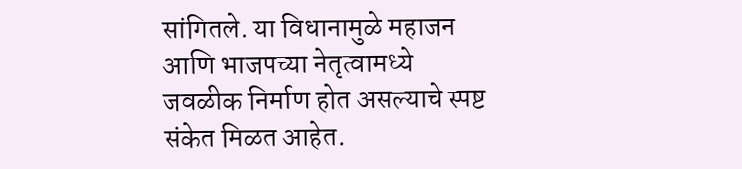सांगितले. या विधानामुळे महाजन आणि भाजपच्या नेतृत्वामध्ये जवळीक निर्माण होत असल्याचे स्पष्ट संकेत मिळत आहेत.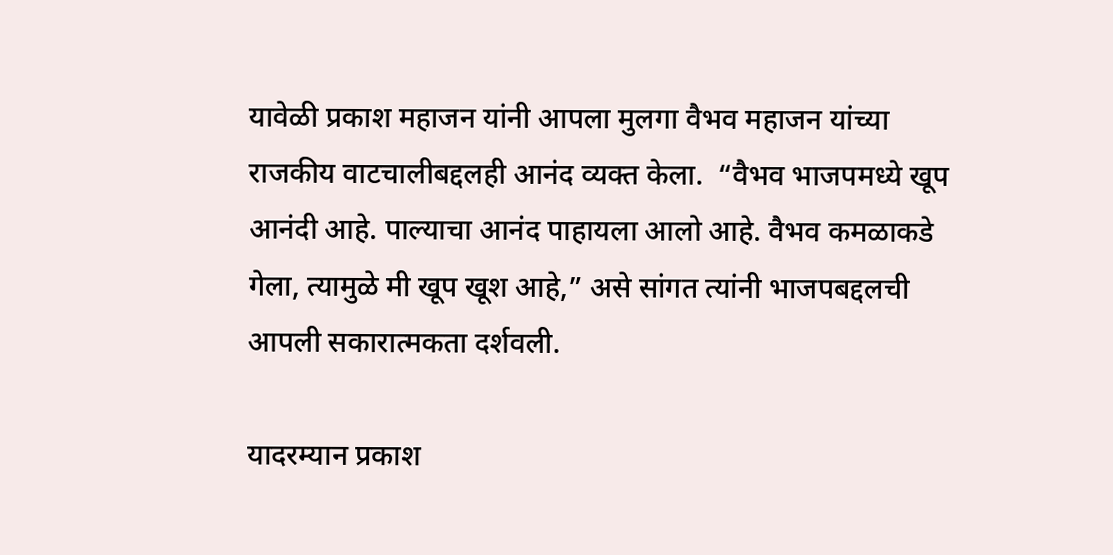यावेळी प्रकाश महाजन यांनी आपला मुलगा वैभव महाजन यांच्या राजकीय वाटचालीबद्दलही आनंद व्यक्त केला.  “वैभव भाजपमध्ये खूप आनंदी आहे. पाल्याचा आनंद पाहायला आलो आहे. वैभव कमळाकडे गेला, त्यामुळे मी खूप खूश आहे,” असे सांगत त्यांनी भाजपबद्दलची आपली सकारात्मकता दर्शवली.

यादरम्यान प्रकाश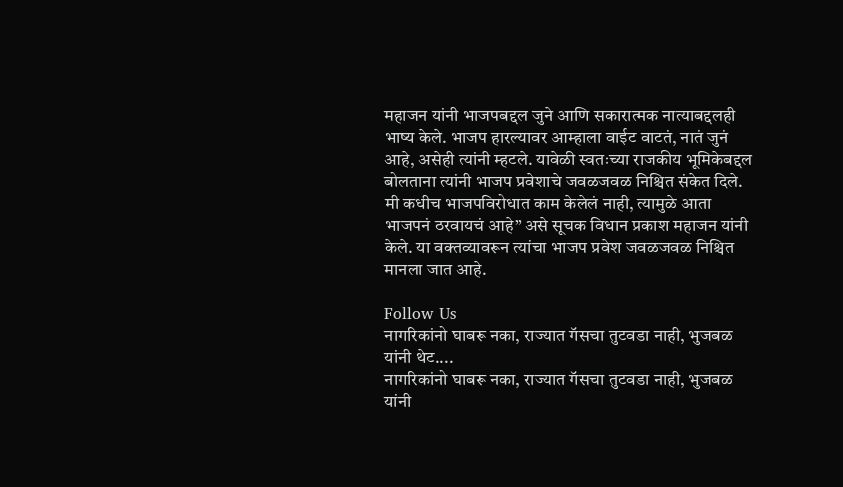महाजन यांनी भाजपबद्दल जुने आणि सकारात्मक नात्याबद्दलही भाष्य केले. भाजप हारल्यावर आम्हाला वाईट वाटतं, नातं जुनं आहे, असेही त्यांनी म्हटले. यावेळी स्वतःच्या राजकीय भूमिकेबद्दल बोलताना त्यांनी भाजप प्रवेशाचे जवळजवळ निश्चित संकेत दिले. मी कधीच भाजपविरोधात काम केलेलं नाही, त्यामुळे आता भाजपनं ठरवायचं आहे” असे सूचक विधान प्रकाश महाजन यांनी केले. या वक्तव्यावरून त्यांचा भाजप प्रवेश जवळजवळ निश्चित मानला जात आहे.

Follow Us
नागरिकांनो घाबरू नका, राज्यात गॅसचा तुटवडा नाही, भुजबळ यांनी थेट....
नागरिकांनो घाबरू नका, राज्यात गॅसचा तुटवडा नाही, भुजबळ यांनी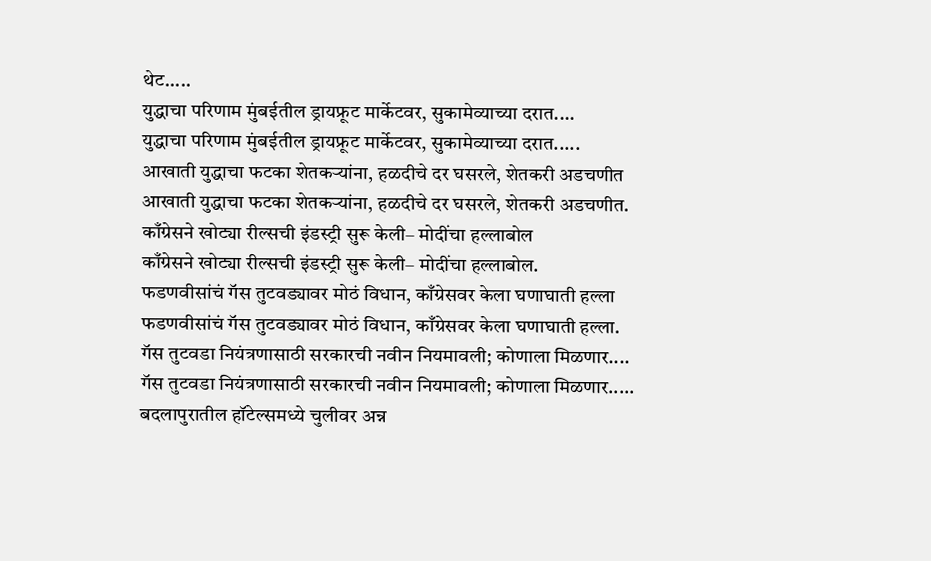थेट.....
युद्धाचा परिणाम मुंबईतील ड्रायफ्रूट मार्केटवर, सुकामेव्याच्या दरात....
युद्धाचा परिणाम मुंबईतील ड्रायफ्रूट मार्केटवर, सुकामेव्याच्या दरात.....
आखाती युद्धाचा फटका शेतकऱ्यांना, हळदीचे दर घसरले, शेतकरी अडचणीत
आखाती युद्धाचा फटका शेतकऱ्यांना, हळदीचे दर घसरले, शेतकरी अडचणीत.
काँग्रेसने खोट्या रील्सची इंडस्ट्री सुरू केली– मोदींचा हल्लाबोल
काँग्रेसने खोट्या रील्सची इंडस्ट्री सुरू केली– मोदींचा हल्लाबोल.
फडणवीसांचं गॅस तुटवड्यावर मोठं विधान, काँग्रेसवर केला घणाघाती हल्ला
फडणवीसांचं गॅस तुटवड्यावर मोठं विधान, काँग्रेसवर केला घणाघाती हल्ला.
गॅस तुटवडा नियंत्रणासाठी सरकारची नवीन नियमावली; कोणाला मिळणार....
गॅस तुटवडा नियंत्रणासाठी सरकारची नवीन नियमावली; कोणाला मिळणार.....
बदलापुरातील हॉटेल्समध्ये चुलीवर अन्न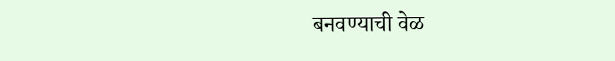बनवण्याची वेळ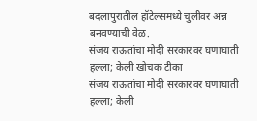बदलापुरातील हॉटेल्समध्ये चुलीवर अन्न बनवण्याची वेळ.
संजय राऊतांचा मोदी सरकारवर घणाघाती हल्ला; केली खोचक टीका
संजय राऊतांचा मोदी सरकारवर घणाघाती हल्ला; केली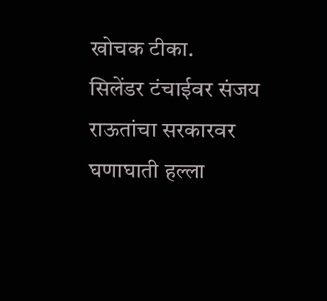खोचक टीका.
सिलेंडर टंचाईवर संजय राऊतांचा सरकारवर घणाघाती हल्ला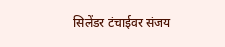सिलेंडर टंचाईवर संजय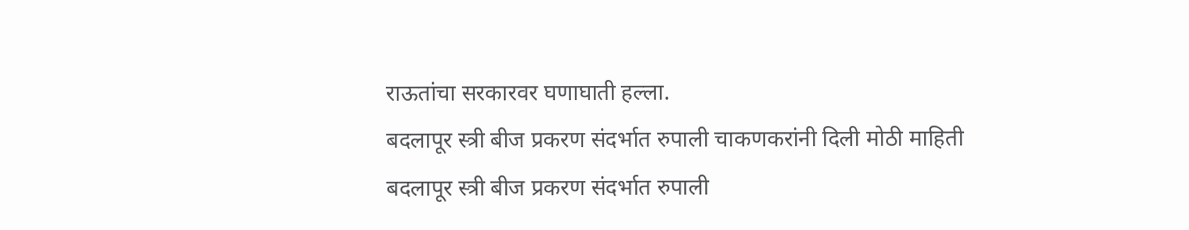राऊतांचा सरकारवर घणाघाती हल्ला.
बदलापूर स्त्री बीज प्रकरण संदर्भात रुपाली चाकणकरांनी दिली मोठी माहिती
बदलापूर स्त्री बीज प्रकरण संदर्भात रुपाली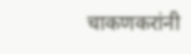चाकणकरांनी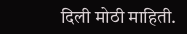दिली मोठी माहिती.